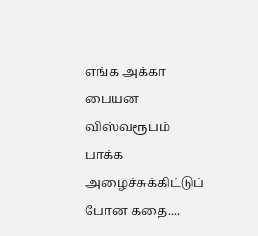எங்க அக்கா பையன விஸ்வரூபம் பாக்க அழைச்சுக்கிட்டுப் போன கதை....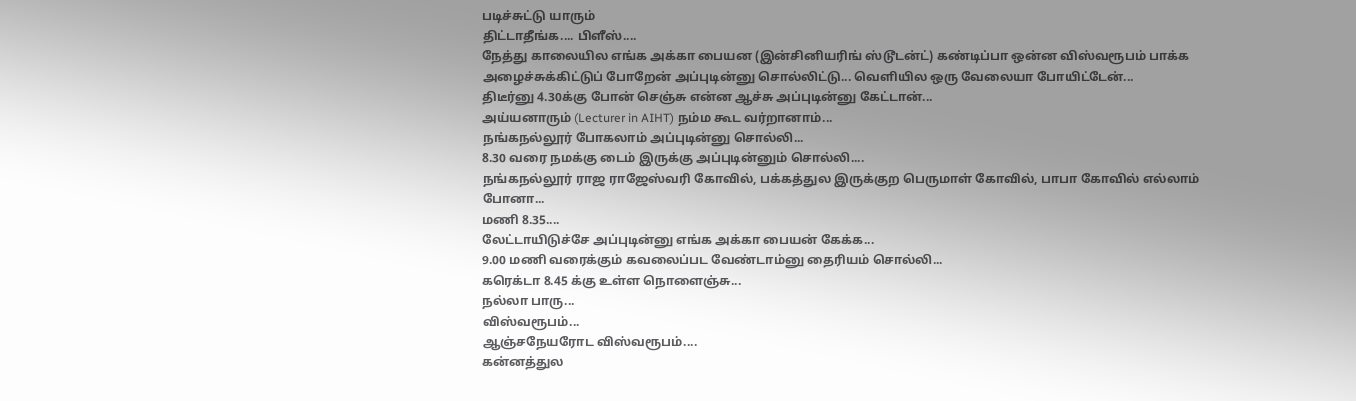படிச்சுட்டு யாரும்
திட்டாதீங்க.... பிளீஸ்....
நேத்து காலையில எங்க அக்கா பையன (இன்சினியரிங் ஸ்டூடன்ட்) கண்டிப்பா ஒன்ன விஸ்வரூபம் பாக்க அழைச்சுக்கிட்டுப் போறேன் அப்புடின்னு சொல்லிட்டு... வெளியில ஒரு வேலையா போயிட்டேன்...
திடீர்னு 4.30க்கு போன் செஞ்சு என்ன ஆச்சு அப்புடின்னு கேட்டான்...
அய்யனாரும் (Lecturer in AIHT) நம்ம கூட வர்றானாம்...
நங்கநல்லூர் போகலாம் அப்புடின்னு சொல்லி...
8.30 வரை நமக்கு டைம் இருக்கு அப்புடின்னும் சொல்லி....
நங்கநல்லூர் ராஜ ராஜேஸ்வரி கோவில், பக்கத்துல இருக்குற பெருமாள் கோவில், பாபா கோவில் எல்லாம் போனா...
மணி 8.35....
லேட்டாயிடுச்சே அப்புடின்னு எங்க அக்கா பையன் கேக்க...
9.00 மணி வரைக்கும் கவலைப்பட வேண்டாம்னு தைரியம் சொல்லி...
கரெக்டா 8.45 க்கு உள்ள நொளைஞ்சு...
நல்லா பாரு...
விஸ்வரூபம்...
ஆஞ்சநேயரோட விஸ்வரூபம்....
கன்னத்துல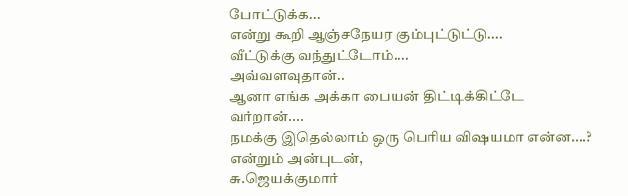போட்டுக்க...
என்று கூறி ஆஞ்சநேயர கும்புட்டுட்டு....
வீட்டுக்கு வந்துட்டோம்....
அவ்வளவுதான்..
ஆனா எங்க அக்கா பையன் திட்டிக்கிட்டே வர்றான்....
நமக்கு இதெல்லாம் ஒரு பெரிய விஷயமா என்ன....?
என்றும் அன்புடன்,
சு.ஜெயக்குமார்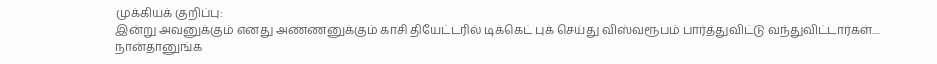முக்கியக் குறிப்பு:
இன்று அவனுக்கும் எனது அண்ணனுக்கும் காசி தியேட்டரில் டிக்கெட் புக் செய்து விஸ்வரூபம் பார்த்துவிட்டு வந்துவிட்டார்கள்....
நான்தானுங்க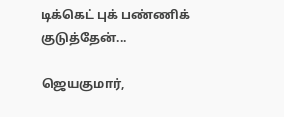டிக்கெட் புக் பண்ணிக் குடுத்தேன்...

ஜெயகுமார்,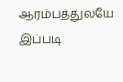ஆரம்பத்துலயே இப்படி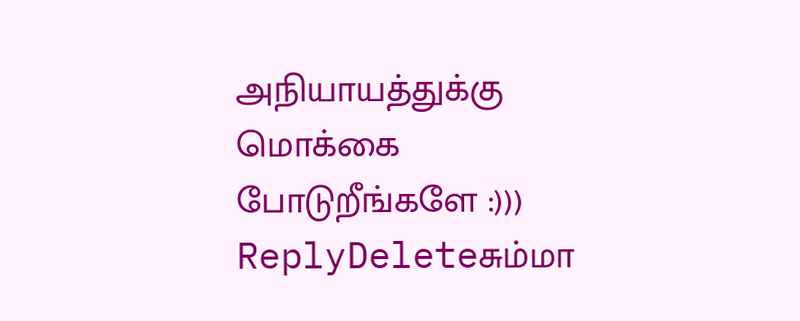அநியாயத்துக்கு மொக்கை போடுறீங்களே :)))
ReplyDeleteசும்மா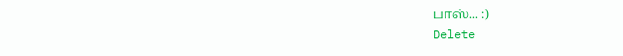பாஸ்... :)
Delete